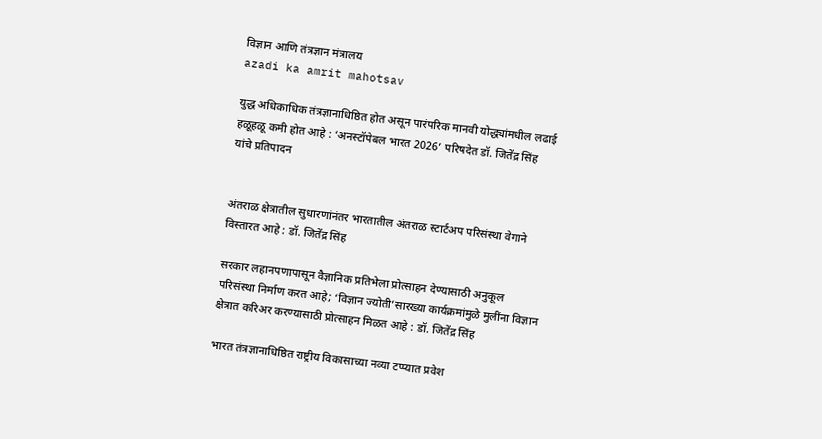विज्ञान आणि तंत्रज्ञान मंत्रालय
azadi ka amrit mahotsav

युद्ध अधिकाधिक तंत्रज्ञानाधिष्ठित होत असून पारंपरिक मानवी योद्ध्यांमधील लढाई हळूहळू कमी होत आहे : ‘अनस्टॉपेबल भारत 2026’ परिषदेत डॉ. जितेंद्र सिंह यांचे प्रतिपादन


अंतराळ क्षेत्रातील सुधारणांनंतर भारतातील अंतराळ स्टार्टअप परिसंस्था वेगाने विस्तारत आहे : डॉ. जितेंद्र सिंह

सरकार लहानपणापासून वैज्ञानिक प्रतिभेला प्रोत्साहन देण्यासाठी अनुकूल परिसंस्था निर्माण करत आहे; ‘विज्ञान ज्योती’सारख्या कार्यक्रमांमुळे मुलींना विज्ञान क्षेत्रात करिअर करण्यासाठी प्रोत्साहन मिळत आहे : डॉ. जितेंद्र सिंह

भारत तंत्रज्ञानाधिष्ठित राष्ट्रीय विकासाच्या नव्या टप्प्यात प्रवेश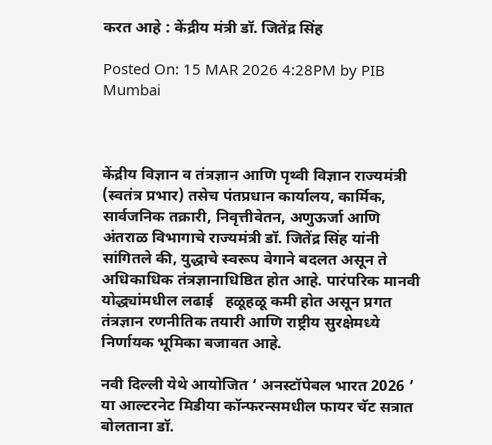करत आहे : केंद्रीय मंत्री डॉ. जितेंद्र सिंह

Posted On: 15 MAR 2026 4:28PM by PIB Mumbai



केंद्रीय विज्ञान व तंत्रज्ञान आणि पृथ्वी विज्ञान राज्यमंत्री (स्वतंत्र प्रभार) तसेच पंतप्रधान कार्यालय, कार्मिक, सार्वजनिक तक्रारी, निवृत्तीवेतन, अणुऊर्जा आणि अंतराळ विभागाचे राज्यमंत्री डॉ. जितेंद्र सिंह यांनी सांगितले की, युद्धाचे स्वरूप वेगाने बदलत असून ते अधिकाधिक तंत्रज्ञानाधिष्ठित होत आहे. पारंपरिक मानवी योद्ध्यांमधील लढाई   हळूहळू कमी होत असून प्रगत तंत्रज्ञान रणनीतिक तयारी आणि राष्ट्रीय सुरक्षेमध्ये निर्णायक भूमिका बजावत आहे.

नवी दिल्ली येथे आयोजित ‘ अनस्टॉपेबल भारत 2026 ’ या आल्टरनेट मिडीया कॉन्फरन्समधील फायर चॅट सत्रात बोलताना डॉ.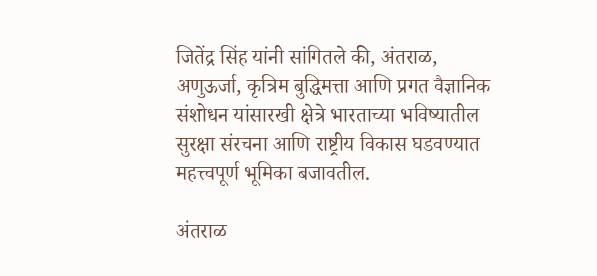जितेंद्र सिंह यांनी सांगितले की, अंतराळ, अणुऊर्जा, कृत्रिम बुद्धिमत्ता आणि प्रगत वैज्ञानिक संशोधन यांसारखी क्षेत्रे भारताच्या भविष्यातील सुरक्षा संरचना आणि राष्ट्रीय विकास घडवण्यात महत्त्वपूर्ण भूमिका बजावतील.

अंतराळ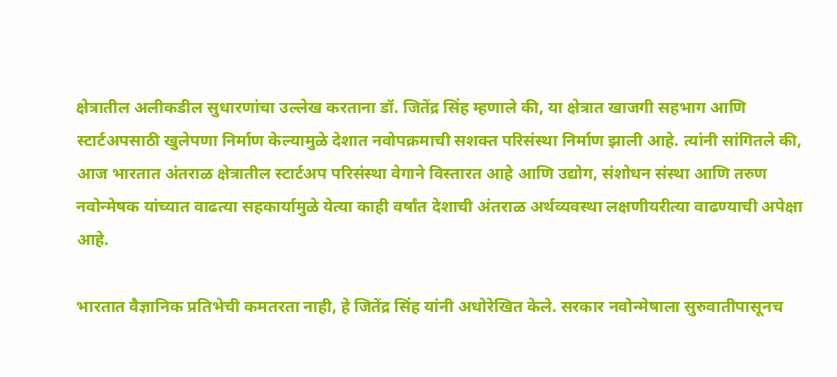क्षेत्रातील अलीकडील सुधारणांचा उल्लेख करताना डॉ. जितेंद्र सिंह म्हणाले की, या क्षेत्रात खाजगी सहभाग आणि स्टार्टअपसाठी खुलेपणा निर्माण केल्यामुळे देशात नवोपक्रमाची सशक्त परिसंस्था निर्माण झाली आहे. त्यांनी सांगितले की, आज भारतात अंतराळ क्षेत्रातील स्टार्टअप परिसंस्था वेगाने विस्तारत आहे आणि उद्योग, संशोधन संस्था आणि तरुण नवोन्मेषक यांच्यात वाढत्या सहकार्यामुळे येत्या काही वर्षांत देशाची अंतराळ अर्थव्यवस्था लक्षणीयरीत्या वाढण्याची अपेक्षा आहे.

भारतात वैज्ञानिक प्रतिभेची कमतरता नाही, हे जितेंद्र सिंह यांनी अधोरेखित केले. सरकार नवोन्मेषाला सुरुवातीपासूनच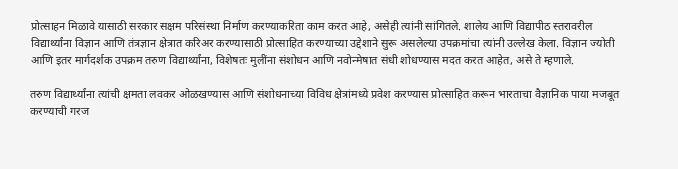प्रोत्साहन मिळावे यासाठी सरकार सक्षम परिसंस्था निर्माण करण्याकरिता काम करत आहे, असेही त्यांनी सांगितले. शालेय आणि विद्यापीठ स्तरावरील विद्यार्थ्यांना विज्ञान आणि तंत्रज्ञान क्षेत्रात करिअर करण्यासाठी प्रोत्साहित करण्याच्या उद्देशाने सुरू असलेल्या उपक्रमांचा त्यांनी उल्लेख केला. विज्ञान ज्योती आणि इतर मार्गदर्शक उपक्रम तरुण विद्यार्थ्यांना, विशेषतः मुलींना संशोधन आणि नवोन्मेषात संधी शोधण्यास मदत करत आहेत, असे ते म्हणाले.

तरुण विद्यार्थ्यांना त्यांची क्षमता लवकर ओळखण्यास आणि संशोधनाच्या विविध क्षेत्रांमध्ये प्रवेश करण्यास प्रोत्साहित करून भारताचा वैज्ञानिक पाया मजबूत करण्याची गरज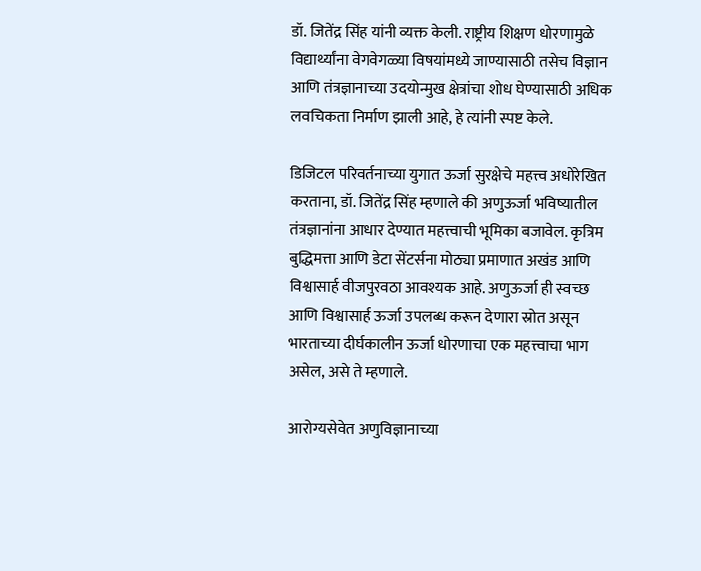डॉ. जितेंद्र सिंह यांनी व्यक्त केली. राष्ट्रीय शिक्षण धोरणामुळे विद्यार्थ्यांना वेगवेगळ्या विषयांमध्ये जाण्यासाठी तसेच विज्ञान आणि तंत्रज्ञानाच्या उदयोन्मुख क्षेत्रांचा शोध घेण्यासाठी अधिक लवचिकता निर्माण झाली आहे, हे त्यांनी स्पष्ट केले.

डिजिटल परिवर्तनाच्या युगात ऊर्जा सुरक्षेचे महत्त्व अधोरेखित करताना, डॉ. जितेंद्र सिंह म्हणाले की अणुऊर्जा भविष्यातील तंत्रज्ञानांना आधार देण्यात महत्त्वाची भूमिका बजावेल. कृत्रिम बुद्धिमत्ता आणि डेटा सेंटर्सना मोठ्या प्रमाणात अखंड आणि विश्वासार्ह वीजपुरवठा आवश्यक आहे. अणुऊर्जा ही स्वच्छ आणि विश्वासार्ह ऊर्जा उपलब्ध करून देणारा स्रोत असून भारताच्या दीर्घकालीन ऊर्जा धोरणाचा एक महत्त्वाचा भाग असेल, असे ते म्हणाले.

आरोग्यसेवेत अणुविज्ञानाच्या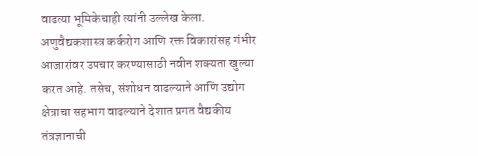वाढत्या भूमिकेचाही त्यांनी उल्लेख केला. अणुवैद्यकशास्त्र कर्करोग आणि रक्त विकारांसह गंभीर आजारांवर उपचार करण्यासाठी नवीन शक्यता खुल्या करत आहे. तसेच, संशोधन वाढल्याने आणि उद्योग क्षेत्राचा सहभाग वाढल्याने देशात प्रगत वैद्यकीय तंत्रज्ञानाची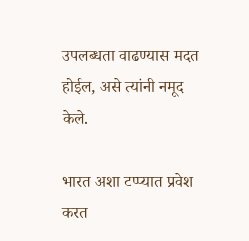उपलब्धता वाढण्यास मदत होईल, असे त्यांनी नमूद केले.

भारत अशा टप्प्यात प्रवेश करत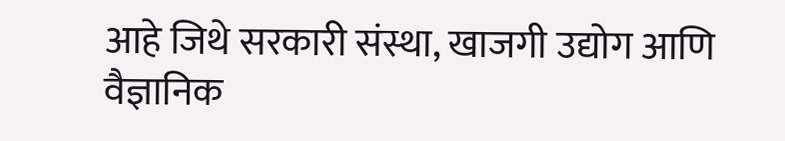आहे जिथे सरकारी संस्था, खाजगी उद्योग आणि वैज्ञानिक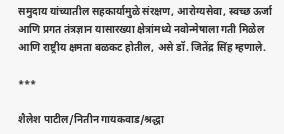समुदाय यांच्यातील सहकार्यामुळे संरक्षण, आरोग्यसेवा, स्वच्छ ऊर्जा आणि प्रगत तंत्रज्ञान यासारख्या क्षेत्रांमध्ये नवोन्मेषाला गती मिळेल आणि राष्ट्रीय क्षमता बळकट होतील, असे डॉ. जितेंद्र सिंह म्हणाले.

***

शैलेश पाटील/नितीन गायकवाड/श्रद्धा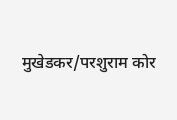मुखेडकर/परशुराम कोर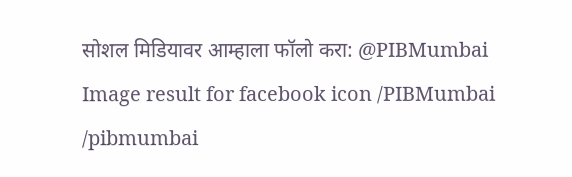सोशल मिडियावर आम्हाला फॉलो करा: @PIBMumbai   Image result for facebook icon /PIBMumbai    /pibmumbai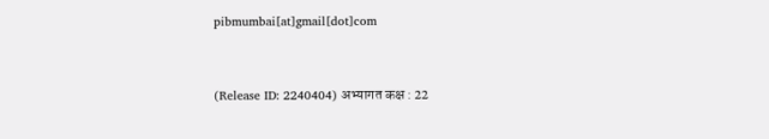pibmumbai[at]gmail[dot]com


(Release ID: 2240404) अभ्यागत कक्ष : 22